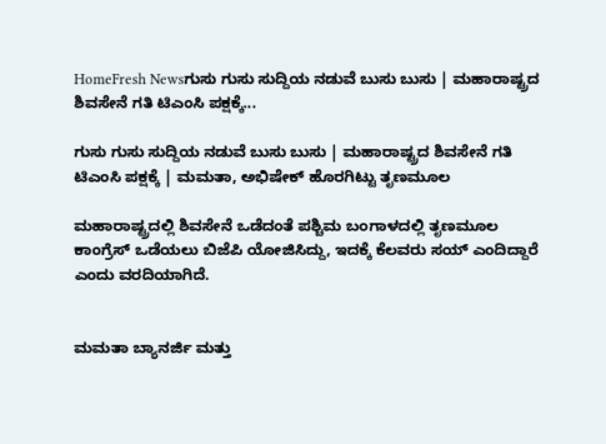HomeFresh Newsಗುಸು ಗುಸು ಸುದ್ದಿಯ ನಡುವೆ ಬುಸು ಬುಸು | ಮಹಾರಾಷ್ಟ್ರದ ಶಿವಸೇನೆ ಗತಿ ಟಿಎಂಸಿ ಪಕ್ಷಕ್ಕೆ...

ಗುಸು ಗುಸು ಸುದ್ದಿಯ ನಡುವೆ ಬುಸು ಬುಸು | ಮಹಾರಾಷ್ಟ್ರದ ಶಿವಸೇನೆ ಗತಿ ಟಿಎಂಸಿ ಪಕ್ಷಕ್ಕೆ | ಮಮತಾ, ಅಭಿಷೇಕ್ ಹೊರಗಿಟ್ಟು ತೃಣಮೂಲ

ಮಹಾರಾಷ್ಟ್ರದಲ್ಲಿ ಶಿವಸೇನೆ ಒಡೆದಂತೆ ಪಶ್ಚಿಮ ಬಂಗಾಳದಲ್ಲಿ ತೃಣಮೂಲ ಕಾಂಗ್ರೆಸ್ ಒಡೆಯಲು ಬಿಜೆಪಿ ಯೋಜಿಸಿದ್ದು, ಇದಕ್ಕೆ ಕೆಲವರು ಸಯ್ ಎಂದಿದ್ದಾರೆ ಎಂದು ವರದಿಯಾಗಿದೆ.


ಮಮತಾ ಬ್ಯಾನರ್ಜಿ ಮತ್ತು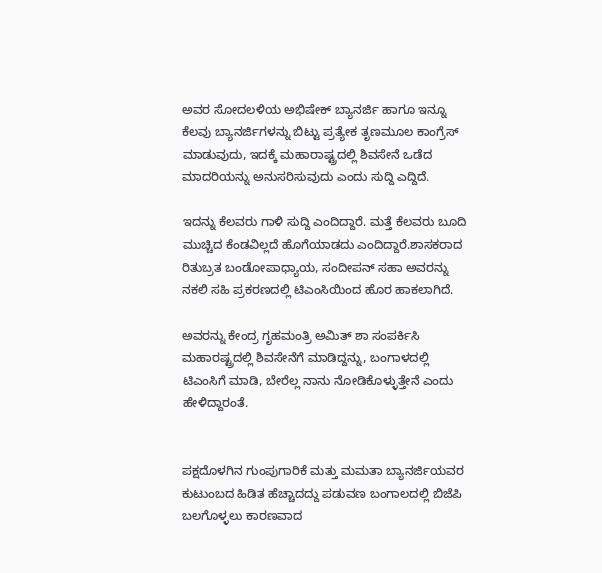ಅವರ ಸೋದಲಳಿಯ ಅಭಿಷೇಕ್ ಬ್ಯಾನರ್ಜಿ ಹಾಗೂ ಇನ್ನೂ ಕೆಲವು ಬ್ಯಾನರ್ಜಿಗಳನ್ನು ಬಿಟ್ಟು ಪ್ರತ್ಯೇಕ ತೃಣಮೂಲ ಕಾಂಗ್ರೆಸ್ ಮಾಡುವುದು, ಇದಕ್ಕೆ ಮಹಾರಾಷ್ಟ್ರದಲ್ಲಿ ಶಿವಸೇನೆ ಒಡೆದ ಮಾದರಿಯನ್ನು ಅನುಸರಿಸುವುದು ಎಂದು ಸುದ್ದಿ ಎದ್ದಿದೆ.

ಇದನ್ನು ಕೆಲವರು ಗಾಳಿ ಸುದ್ದಿ ಎಂದಿದ್ದಾರೆ. ಮತ್ತೆ ಕೆಲವರು ಬೂದಿ ಮುಚ್ಚಿದ ಕೆಂಡವಿಲ್ಲದೆ ಹೊಗೆಯಾಡದು ಎಂದಿದ್ದಾರೆ.ಶಾಸಕರಾದ ರಿತುಬ್ರತ ಬಂಡೋಪಾಧ್ಯಾಯ, ಸಂದೀಪನ್ ಸಹಾ ಅವರನ್ನು ನಕಲಿ ಸಹಿ ಪ್ರಕರಣದಲ್ಲಿ ಟಿಎಂಸಿಯಿಂದ ಹೊರ ಹಾಕಲಾಗಿದೆ.

ಅವರನ್ನು ಕೇಂದ್ರ ಗೃಹಮಂತ್ರಿ ಅಮಿತ್ ಶಾ ಸಂಪರ್ಕಿಸಿ ಮಹಾರಷ್ಟ್ರದಲ್ಲಿ ಶಿವಸೇನೆಗೆ ಮಾಡಿದ್ದನ್ನು, ಬಂಗಾಳದಲ್ಲಿ ಟಿಎಂಸಿಗೆ ಮಾಡಿ, ಬೇರೆಲ್ಲ ನಾನು ನೋಡಿಕೊಳ್ಳುತ್ತೇನೆ ಎಂದು ಹೇಳಿದ್ದಾರಂತೆ.


ಪಕ್ಷದೊಳಗಿನ ಗುಂಪುಗಾರಿಕೆ ಮತ್ತು ಮಮತಾ ಬ್ಯಾನರ್ಜಿಯವರ ಕುಟುಂಬದ ಹಿಡಿತ ಹೆಚ್ಚಾದದ್ದು ಪಡುವಣ ಬಂಗಾಲದಲ್ಲಿ ಬಿಜೆಪಿ ಬಲಗೊಳ್ಳಲು ಕಾರಣವಾದ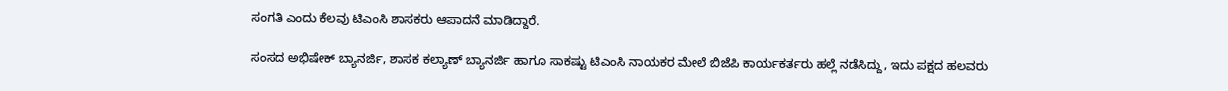ಸಂಗತಿ ಎಂದು ಕೆಲವು ಟಿಎಂಸಿ ಶಾಸಕರು ಆಪಾದನೆ ಮಾಡಿದ್ದಾರೆ.

ಸಂಸದ ಅಭಿಷೇಕ್ ಬ್ಯಾನರ್ಜಿ, ಶಾಸಕ ಕಲ್ಯಾಣ್ ಬ್ಯಾನರ್ಜಿ ಹಾಗೂ ಸಾಕಷ್ಟು ಟಿಎಂಸಿ ನಾಯಕರ ಮೇಲೆ ಬಿಜೆಪಿ ಕಾರ್ಯಕರ್ತರು ಹಲ್ಲೆ ನಡೆಸಿದ್ದು, ಇದು ಪಕ್ಷದ ಹಲವರು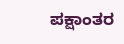ಪಕ್ಷಾಂತರ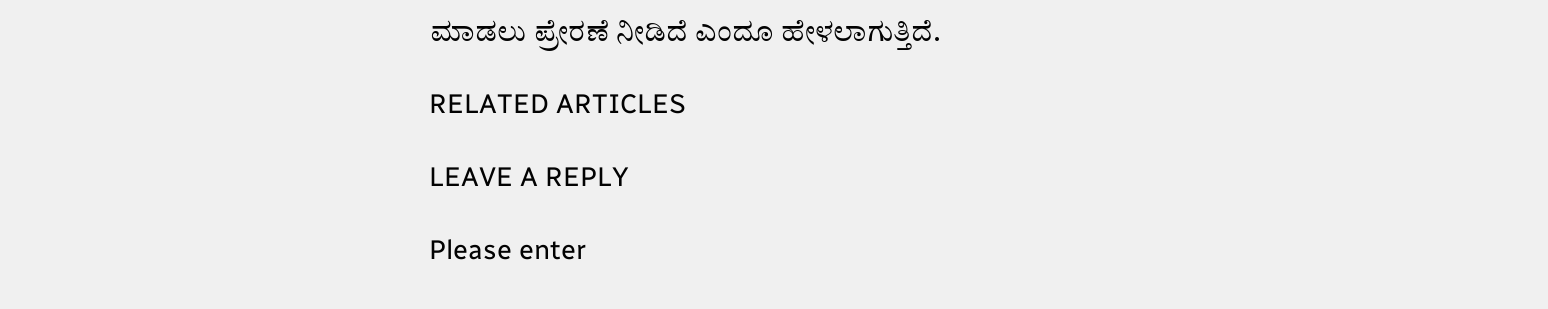ಮಾಡಲು ಪ್ರೇರಣೆ ನೀಡಿದೆ ಎಂದೂ ಹೇಳಲಾಗುತ್ತಿದೆ.

RELATED ARTICLES

LEAVE A REPLY

Please enter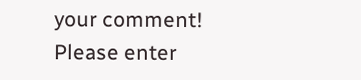your comment!
Please enter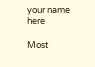your name here

Most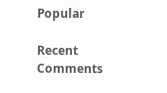Popular

Recent Comments